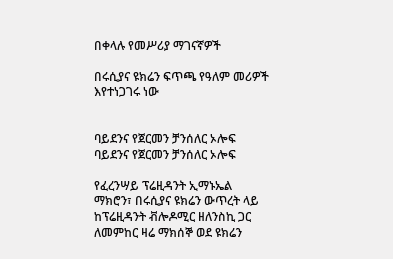በቀላሉ የመሥሪያ ማገናኛዎች

በሩሲያና ዩክሬን ፍጥጫ የዓለም መሪዎች እየተነጋገሩ ነው


ባይደንና የጀርመን ቻንሰለር ኦሎፍ
ባይደንና የጀርመን ቻንሰለር ኦሎፍ

የፈረንሣይ ፕሬዚዳንት ኢማኑኤል ማክሮን፣ በሩሲያና ዩክሬን ውጥረት ላይ ከፕሬዚዳንት ቭሎዶሚር ዘለንስኪ ጋር ለመምከር ዛሬ ማክሰኞ ወደ ዩክሬን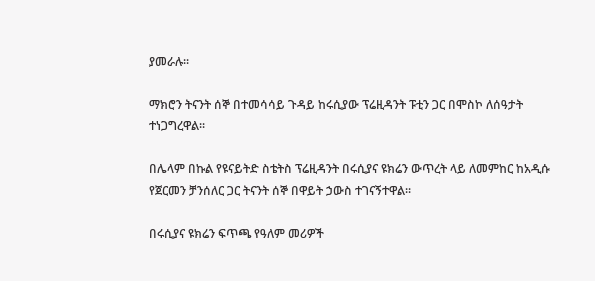ያመራሉ፡፡

ማክሮን ትናንት ሰኞ በተመሳሳይ ጉዳይ ከሩሲያው ፕሬዚዳንት ፑቲን ጋር በሞስኮ ለሰዓታት ተነጋግረዋል፡፡

በሌላም በኩል የዩናይትድ ስቴትስ ፕሬዚዳንት በሩሲያና ዩክሬን ውጥረት ላይ ለመምከር ከአዲሱ የጀርመን ቻንሰለር ጋር ትናንት ሰኞ በዋይት ኃውስ ተገናኝተዋል፡፡

በሩሲያና ዩክሬን ፍጥጫ የዓለም መሪዎች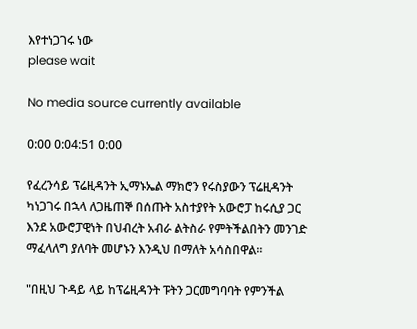እየተነጋገሩ ነው
please wait

No media source currently available

0:00 0:04:51 0:00

የፈረንሳይ ፕሬዚዳንት ኢማኑኤል ማክሮን የሩስያውን ፕሬዚዳንት ካነጋገሩ በኋላ ለጋዜጠኞ በሰጡት አስተያየት አውሮፓ ከሩሲያ ጋር እንደ አውሮፓዊነት በህብረት አብራ ልትስራ የምትችልበትን መንገድ ማፈላለግ ያለባት መሆኑን እንዲህ በማለት አሳስበዋል፡፡

"በዚህ ጉዳይ ላይ ከፕሬዚዳንት ፑትን ጋርመግባባት የምንችል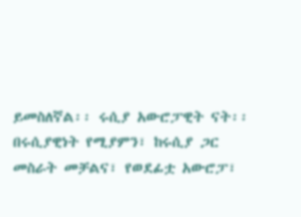ይመስለኛል፡፡ ሩሲያ አውሮፓዊት ናት፡፡ በሩሲያዊነት የሚያምን፣ ከሩሲያ ጋር መስራት መቻልና፣ የወደፊቷ አውሮፓ፣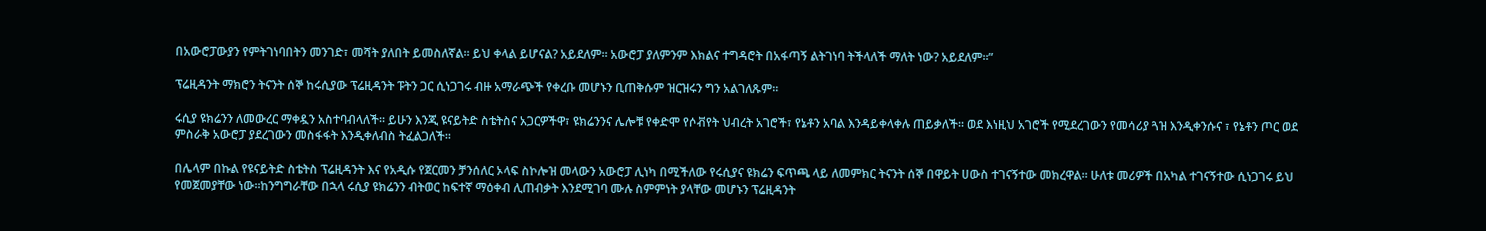በአውሮፓውያን የምትገነባበትን መንገድ፣ መሻት ያለበት ይመስለኛል፡፡ ይህ ቀላል ይሆናል? አይደለም፡፡ አውሮፓ ያለምንም እክልና ተግዳሮት በአፋጣኝ ልትገነባ ትችላለች ማለት ነው? አይደለም፡፡”

ፕሬዚዳንት ማክሮን ትናንት ሰኞ ከሩሲያው ፕሬዚዳንት ፑትን ጋር ሲነጋገሩ ብዙ አማራጭች የቀረቡ መሆኑን ቢጠቅሱም ዝርዝሩን ግን አልገለጹም፡፡

ሩሲያ ዩክሬንን ለመውረር ማቀዷን አስተባብላለች፡፡ ይሁን እንጂ ዩናይትድ ስቴትስና አጋርዎችዋ፣ ዩክሬንንና ሌሎቹ የቀድሞ የሶቭየት ህብረት አገሮች፣ የኔቶን አባል እንዳይቀላቀሉ ጠይቃለች፡፡ ወደ እነዚህ አገሮች የሚደረገውን የመሳሪያ ጓዝ እንዲቀንሱና ፣ የኔቶን ጦር ወደ ምስራቅ አውሮፓ ያደረገውን መስፋፋት እንዲቀለብስ ትፈልጋለች፡፡

በሌላም በኩል የዩናይትድ ስቴትስ ፕሬዚዳንት እና የአዲሱ የጀርመን ቻንሰለር ኦላፍ ስኮሎዝ መላውን አውሮፓ ሊነካ በሚችለው የሩሲያና ዩክሬን ፍጥጫ ላይ ለመምክር ትናንት ሰኞ በዋይት ሀውስ ተገናኝተው መክረዋል፡፡ ሁለቱ መሪዎች በአካል ተገናኝተው ሲነጋገሩ ይህ የመጀመያቸው ነው፡፡ከንግግራቸው በኋላ ሩሲያ ዩክሬንን ብትወር ከፍተኛ ማዕቀብ ሊጠብቃት እንደሚገባ ሙሉ ስምምነት ያላቸው መሆኑን ፕሬዚዳንት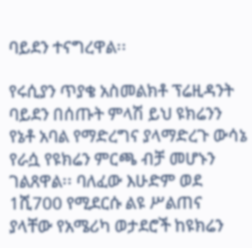ባይደን ተናግረዋል፡፡

የሩሲያን ጥያቄ አስመልክቶ ፕሬዚዳንት ባይደን በሰጡት ምላሽ ይህ ዩክሬንን የኔቶ አባል የማድረግና ያላማድረጉ ውሳኔ የራሷ የዩክሬን ምርጫ ብቻ መሆኑን ገልጸዋል፡፡ ባለፈው እሁድም ወደ 1ሺ700 የሚደርሱ ልዩ ሥልጠና ያላቸው የአሜሪካ ወታደሮች ከዩክሬን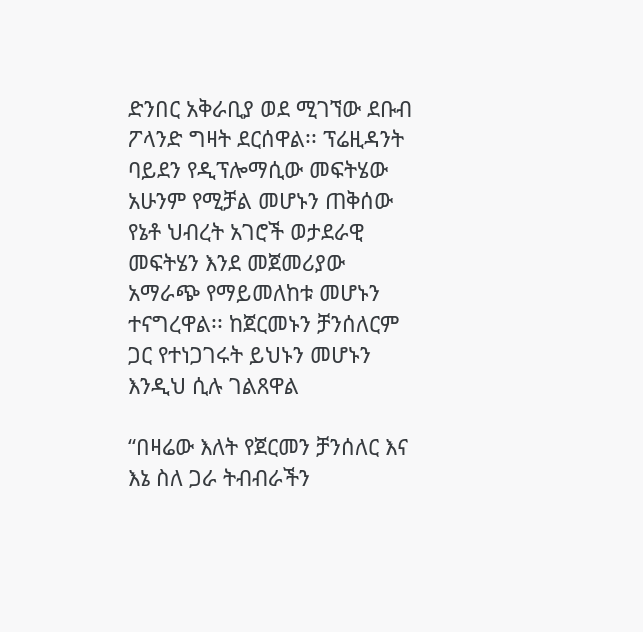ድንበር አቅራቢያ ወደ ሚገኘው ደቡብ ፖላንድ ግዛት ደርሰዋል፡፡ ፕሬዚዳንት ባይደን የዲፕሎማሲው መፍትሄው አሁንም የሚቻል መሆኑን ጠቅሰው የኔቶ ህብረት አገሮች ወታደራዊ መፍትሄን እንደ መጀመሪያው አማራጭ የማይመለከቱ መሆኑን ተናግረዋል፡፡ ከጀርመኑን ቻንሰለርም ጋር የተነጋገሩት ይህኑን መሆኑን እንዲህ ሲሉ ገልጸዋል

“በዛሬው እለት የጀርመን ቻንሰለር እና እኔ ስለ ጋራ ትብብራችን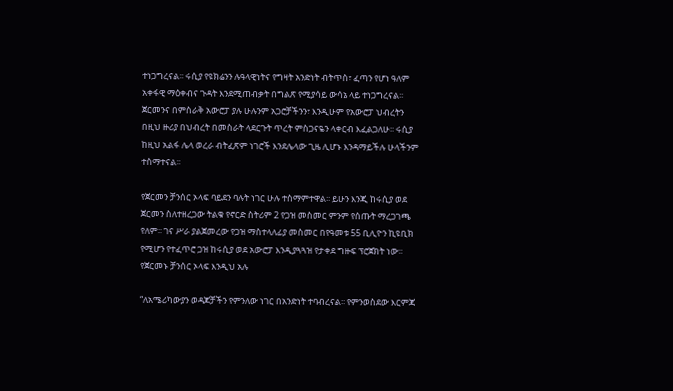ተነጋግረናል፡፡ ሩሲያ የዩክሬንን ሉዓላዊነትና የግዛት አንድነት ብትጥስ፣ ፈጣን የሆነ ዓለም አቀፋዊ ማዕቀብና ጉዳት እንደሚጠብቃት በግልጽ የሚያሳይ ውሳኔ ላይ ተነጋግረናል፡፡ ጀርመንና በምስራቅ አውሮፓ ያሉ ሁሉንም አጋሮቻችንን፣ እንዲሁም የአውሮፓ ህብረትን በዚህ ዙሪያ በህብረት በመስራት ላደርጉት ጥረት ምስጋናዬን ላቀርብ እፈልጋለሁ፡፡ ሩሲያ ከዚህ አልፋ ሌላ ወረራ ብትፈጽም ነገሮች እንደሌላው ጊዜ ሊሆኑ እንዳማይችሉ ሁላችንም ተስማተናል፡፡

የጀርመን ቻንሰር ኦላፍ ባይደን ባሉት ነገር ሁሉ ተስማምተዋል፡፡ ይሁን እንጂ ከሩሲያ ወደ ጀርመን ስለተዘረጋው ትልቁ የኖርድ ስትሪም 2 የጋዝ መስመር ምንም የሰጡት ማረጋገጫ የለም፡፡ ገና ሥራ ያልጀመረው የጋዝ ማስተላለፊያ መስመር በየዓመቱ 55 ቢሊዮን ኪዩቢክ የሚሆን የተፈጥሮ ጋዝ ከሩሲያ ወደ አውሮፓ እንዲያጓጓዝ የታቀደ ግዙፍ ፕሮጀክት ነው፡፡ የጀርመኑ ቻንሰር ኦላፍ እንዲህ አሉ

“ለአሜሪካውያን ወዳጆቻችን የምንለው ነገር በአንድነት ተባብረናል፡፡ የምንወስደው እርምጃ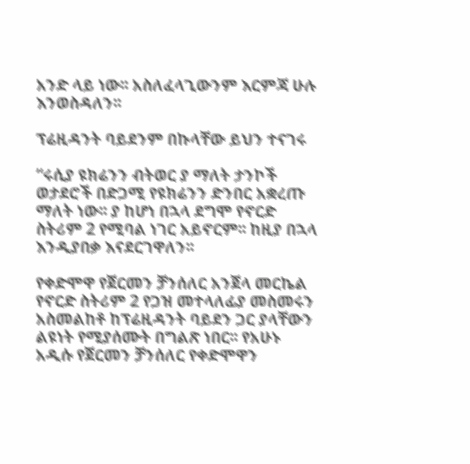አንድ ላይ ነው፡፡ አስለፈላጊውንም እርምጃ ሁሉ እንወስዳለን፡፡

ፕሬዚዳንት ባይደንም በኩላቸው ይህን ተናገሩ

“ሩሲያ ዩክሬንን ብትወር ያ ማለት ታንኮች ወታደሮች በድጋሚ የዩክሬንን ድንበር አቋረጡ ማለት ነው፡፡ ያ ከሆነ በኋላ ደግሞ የኖርድ ስትሪም 2 የሚባል ነገር አይኖርም፡፡ ከዚያ በኋላ እንዲያበቃ እናደርገዋለን፡፡

የቀድሞዋ የጀርመን ቻንሰለር አንጀላ መርኬል የኖርድ ስትሪም 2 የጋዝ መተላለፊያ መስመሩን አስመልከቶ ከፕሬዚዳንት ባይደን ጋር ያላቸውን ልዩነት የሚያሰሙት በግልጽ ነበር፡፡ የአሁኑ አዲሱ የጀርመን ቻንሰለር የቀድሞዋን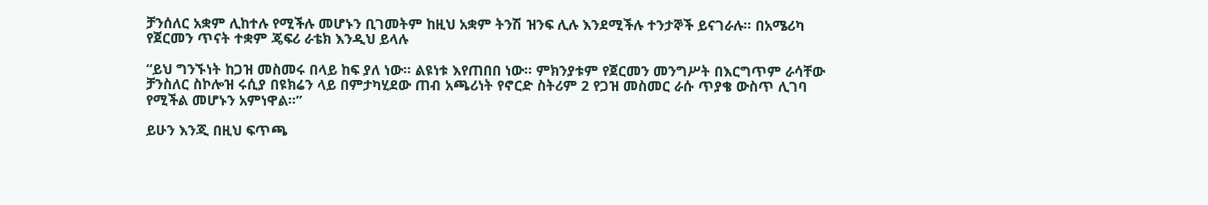ቻንሰለር አቋም ሊከተሉ የሚችሉ መሆኑን ቢገመትም ከዚህ አቋም ትንሽ ዝንፍ ሊሉ እንደሚችሉ ተንታኞች ይናገራሉ፡፡ በአሜሪካ የጀርመን ጥናት ተቋም ጄፍሪ ራቴክ እንዲህ ይላሉ

“ይህ ግንኙነት ከጋዝ መስመሩ በላይ ከፍ ያለ ነው፡፡ ልዩነቱ እየጠበበ ነው፡፡ ምክንያቱም የጀርመን መንግሥት በእርግጥም ራሳቸው ቻንስለር ስኮሎዝ ሩሲያ በዩክሬን ላይ በምታካሂደው ጠብ አጫሪነት የኖርድ ስትሪም 2 የጋዝ መስመር ራሱ ጥያቄ ውስጥ ሊገባ የሚችል መሆኑን አምነዋል፡፡”

ይሁን እንጂ በዚህ ፍጥጫ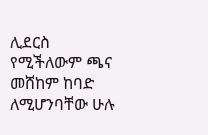ሊደርስ የሚችለውም ጫና መሸከም ከባድ ለሚሆንባቸው ሁሉ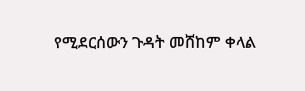የሚደርሰውን ጉዳት መሸከም ቀላል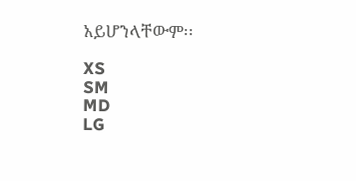አይሆንላቸውም፡፡

XS
SM
MD
LG